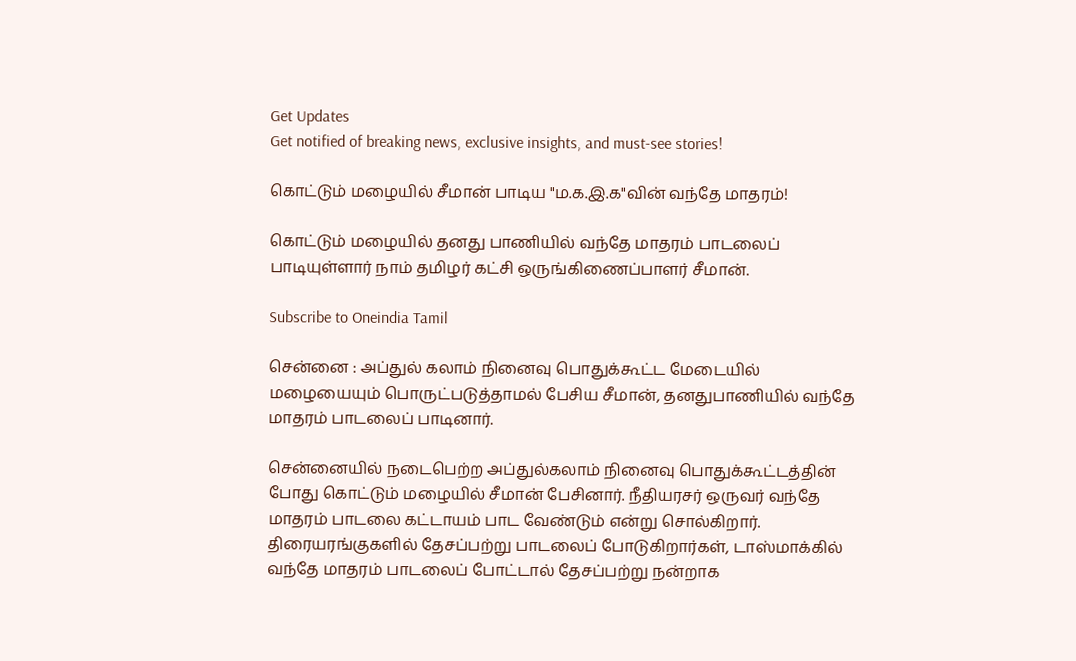Get Updates
Get notified of breaking news, exclusive insights, and must-see stories!

கொட்டும் மழையில் சீமான் பாடிய "ம.க.இ.க"வின் வந்தே மாதரம்!

கொட்டும் மழையில் தனது பாணியில் வந்தே மாதரம் பாடலைப் பாடியுள்ளார் நாம் தமிழர் கட்சி ஒருங்கிணைப்பாளர் சீமான்.

Subscribe to Oneindia Tamil

சென்னை : அப்துல் கலாம் நினைவு பொதுக்கூட்ட மேடையில் மழையையும் பொருட்படுத்தாமல் பேசிய சீமான், தனதுபாணியில் வந்தே மாதரம் பாடலைப் பாடினார்.

சென்னையில் நடைபெற்ற அப்துல்கலாம் நினைவு பொதுக்கூட்டத்தின் போது கொட்டும் மழையில் சீமான் பேசினார். நீதியரசர் ஒருவர் வந்தே மாதரம் பாடலை கட்டாயம் பாட வேண்டும் என்று சொல்கிறார். திரையரங்குகளில் தேசப்பற்று பாடலைப் போடுகிறார்கள், டாஸ்மாக்கில் வந்தே மாதரம் பாடலைப் போட்டால் தேசப்பற்று நன்றாக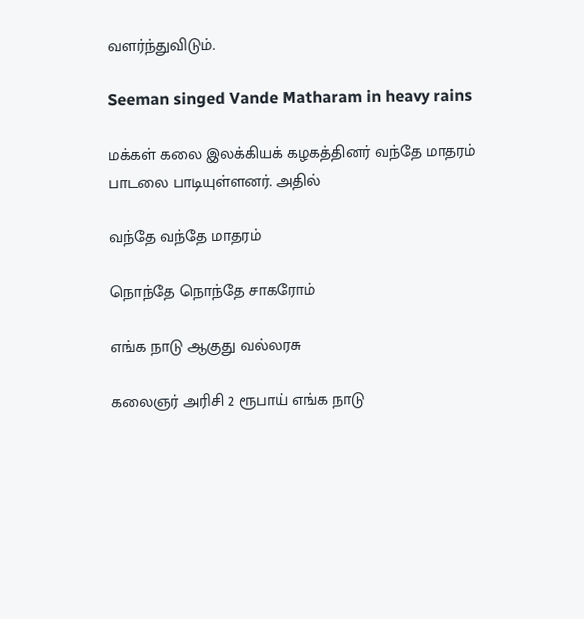வளர்ந்துவிடும்.

Seeman singed Vande Matharam in heavy rains

மக்கள் கலை இலக்கியக் கழகத்தினர் வந்தே மாதரம் பாடலை பாடியுள்ளனர். அதில்

வந்தே வந்தே மாதரம்

நொந்தே நொந்தே சாகரோம்

எங்க நாடு ஆகுது வல்லரசு

கலைஞர் அரிசி 2 ரூபாய் எங்க நாடு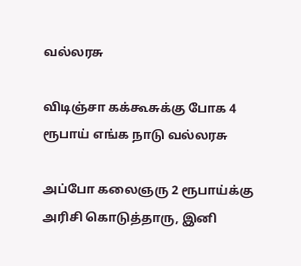வல்லரசு

விடிஞ்சா கக்கூசுக்கு போக 4 ரூபாய் எங்க நாடு வல்லரசு

அப்போ கலைஞரு 2 ரூபாய்க்கு அரிசி கொடுத்தாரு, இனி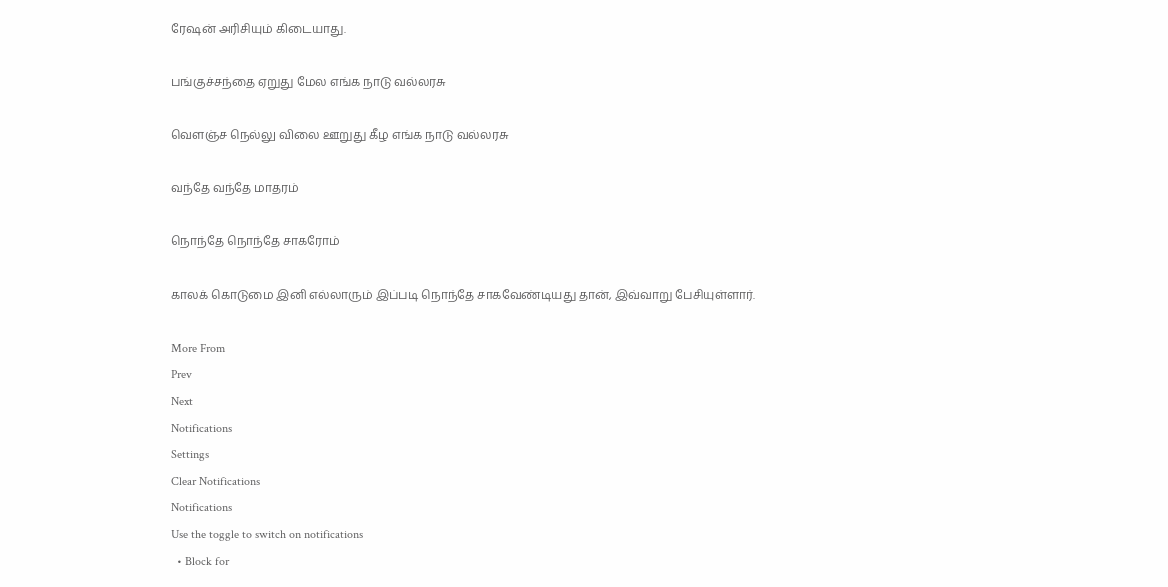ரேஷன் அரிசியும் கிடையாது.

பங்குச்சந்தை ஏறுது மேல எங்க நாடு வல்லரசு

வௌஞ்ச நெல்லு விலை ஊறுது கீழ எங்க நாடு வல்லரசு

வந்தே வந்தே மாதரம்

நொந்தே நொந்தே சாகரோம்

காலக் கொடுமை இனி எல்லாரும் இப்படி நொந்தே சாகவேண்டியது தான், இவ்வாறு பேசியுள்ளார்.

More From
Prev
Next
Notifications
Settings
Clear Notifications
Notifications
Use the toggle to switch on notifications
  • Block for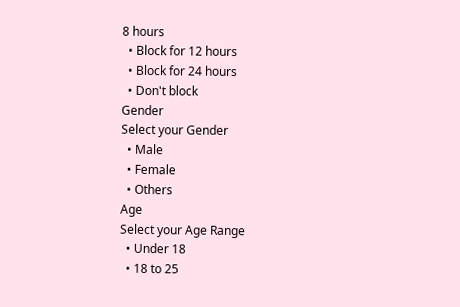8 hours
  • Block for 12 hours
  • Block for 24 hours
  • Don't block
Gender
Select your Gender
  • Male
  • Female
  • Others
Age
Select your Age Range
  • Under 18
  • 18 to 25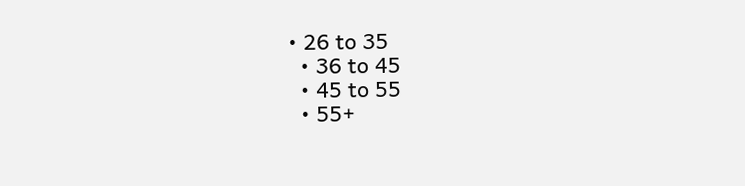• 26 to 35
  • 36 to 45
  • 45 to 55
  • 55+